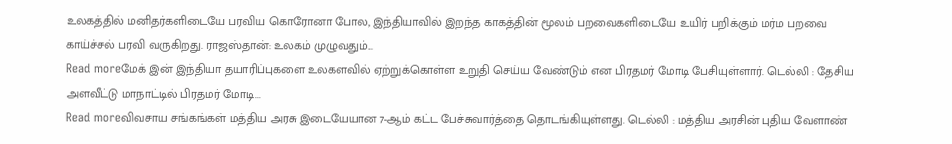உலகத்தில் மனிதர்களிடையே பரவிய கொரோனா போல, இந்தியாவில் இறந்த காகத்தின் மூலம் பறவைகளிடையே உயிர் பறிக்கும் மர்ம பறவை காய்ச்சல் பரவி வருகிறது. ராஜஸ்தான்: உலகம் முழுவதும்...
Read moreமேக் இன் இந்தியா தயாரிப்புகளை உலகளவில் ஏற்றுக்கொள்ள உறுதி செய்ய வேண்டும் என பிரதமர் மோடி பேசியுள்ளார். டெல்லி : தேசிய அளவீட்டு மாநாட்டில் பிரதமர் மோடி...
Read moreவிவசாய சங்கங்கள் மத்திய அரசு இடையேயான 7-ஆம் கட்ட பேச்சுவார்த்தை தொடங்கியுள்ளது. டெல்லி : மத்திய அரசின் புதிய வேளாண்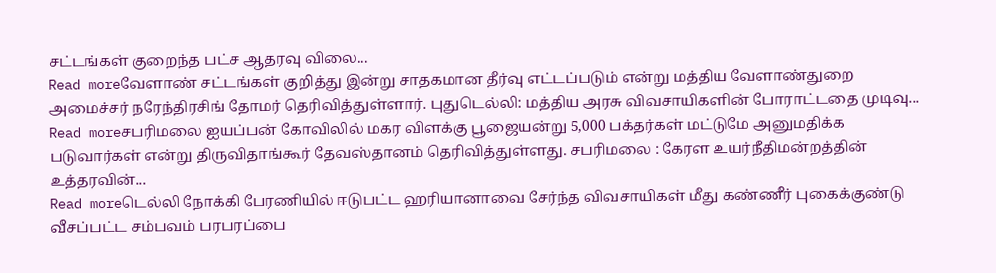சட்டங்கள் குறைந்த பட்ச ஆதரவு விலை...
Read moreவேளாண் சட்டங்கள் குறித்து இன்று சாதகமான தீர்வு எட்டப்படும் என்று மத்திய வேளாண்துறை அமைச்சர் நரேந்திரசிங் தோமர் தெரிவித்துள்ளார். புதுடெல்லி: மத்திய அரசு விவசாயிகளின் போராட்டதை முடிவு...
Read moreசபரிமலை ஐயப்பன் கோவிலில் மகர விளக்கு பூஜையன்று 5,000 பக்தர்கள் மட்டுமே அனுமதிக்க படுவார்கள் என்று திருவிதாங்கூர் தேவஸ்தானம் தெரிவித்துள்ளது. சபரிமலை : கேரள உயர்நீதிமன்றத்தின் உத்தரவின்...
Read moreடெல்லி நோக்கி பேரணியில் ஈடுபட்ட ஹரியானாவை சேர்ந்த விவசாயிகள் மீது கண்ணீர் புகைக்குண்டு வீசப்பட்ட சம்பவம் பரபரப்பை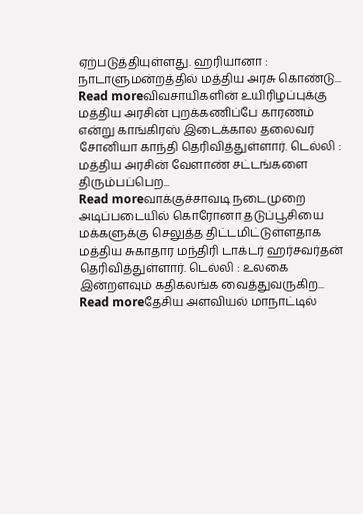ஏற்படுத்தியுள்ளது. ஹரியானா : நாடாளுமன்றத்தில் மத்திய அரசு கொண்டு...
Read moreவிவசாயிகளின் உயிரிழப்புக்கு மத்திய அரசின் புறக்கணிப்பே காரணம் என்று காங்கிரஸ் இடைக்கால தலைவர் சோனியா காந்தி தெரிவித்துள்ளார். டெல்லி : மத்திய அரசின் வேளாண் சட்டங்களை திரும்பப்பெற...
Read moreவாக்குச்சாவடி நடைமுறை அடிப்படையில் கொரோனா தடுப்பூசியை மக்களுக்கு செலுத்த திட்டமிட்டுள்ளதாக மத்திய சுகாதார மந்திரி டாக்டர் ஹர்சவர்தன் தெரிவித்துள்ளார். டெல்லி : உலகை இன்றளவும் கதிகலங்க வைத்துவருகிற...
Read moreதேசிய அளவியல் மாநாட்டில்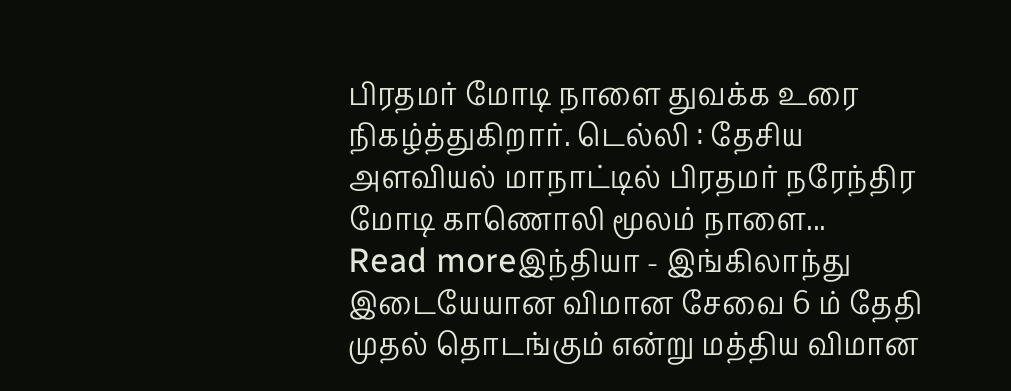பிரதமர் மோடி நாளை துவக்க உரை நிகழ்த்துகிறார். டெல்லி : தேசிய அளவியல் மாநாட்டில் பிரதமர் நரேந்திர மோடி காணொலி மூலம் நாளை...
Read moreஇந்தியா - இங்கிலாந்து இடையேயான விமான சேவை 6 ம் தேதி முதல் தொடங்கும் என்று மத்திய விமான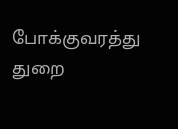போக்குவரத்து துறை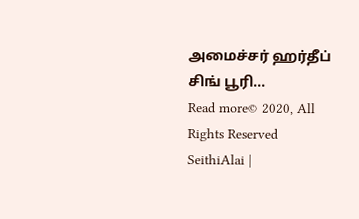அமைச்சர் ஹர்தீப் சிங் பூரி...
Read more© 2020, All Rights Reserved SeithiAlai |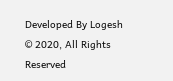Developed By Logesh
© 2020, All Rights Reserved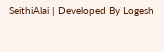SeithiAlai | Developed By Logesh